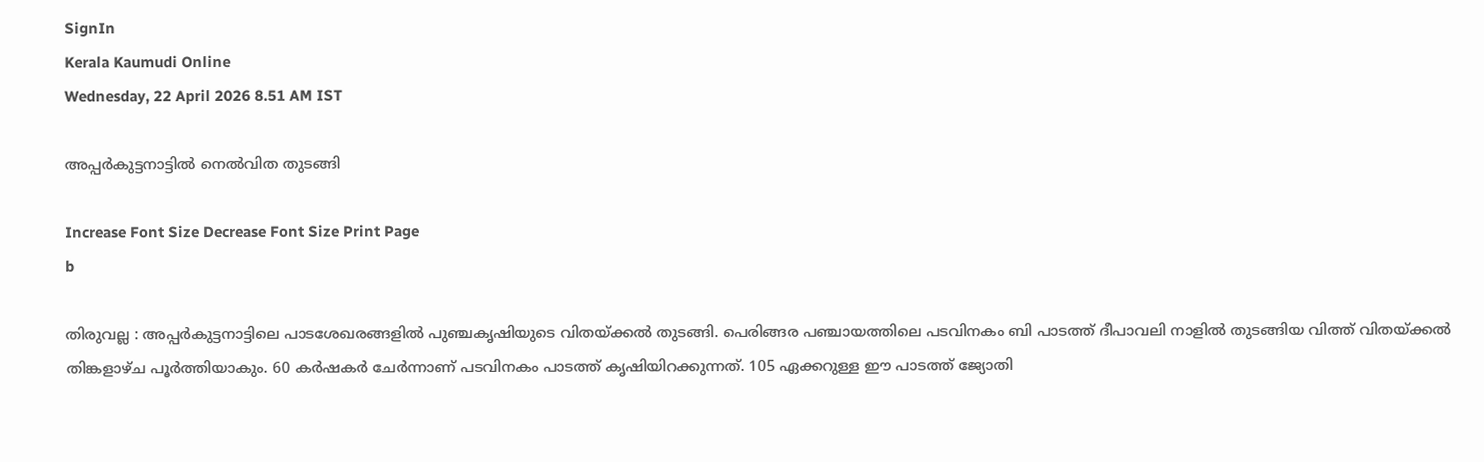SignIn
Kerala Kaumudi Online
Wednesday, 22 April 2026 8.51 AM IST

അപ്പർകുട്ടനാട്ടിൽ നെൽവിത തുടങ്ങി

Increase Font Size Decrease Font Size Print Page
b

തിരുവല്ല : അപ്പർകുട്ടനാട്ടിലെ പാടശേഖരങ്ങളിൽ പുഞ്ചകൃഷിയുടെ വിതയ്‌ക്കൽ തുടങ്ങി. പെരിങ്ങര പഞ്ചായത്തിലെ പടവിനകം ബി പാടത്ത് ദീപാവലി നാളിൽ തുടങ്ങിയ വിത്ത് വിതയ്‌ക്കൽ തിങ്കളാഴ്ച പൂർത്തിയാകും. 60 കർഷകർ ചേർന്നാണ് പടവിനകം പാടത്ത് കൃഷിയിറക്കുന്നത്. 105 ഏക്കറുള്ള ഈ പാടത്ത് ജ്യോതി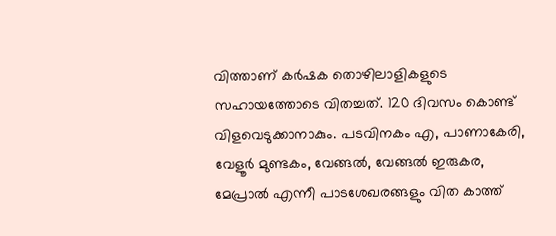വിത്താണ് കർഷക തൊഴിലാളികളുടെ സഹായത്തോടെ വിതച്ചത്. 120 ദിവസം കൊണ്ട് വിളവെടുക്കാനാകും. പടവിനകം എ, പാണാകേരി, വേളൂർ മുണ്ടകം, വേങ്ങൽ, വേങ്ങൽ ഇരുകര, മേപ്രാൽ എന്നീ പാടശേഖരങ്ങളും വിത കാത്ത്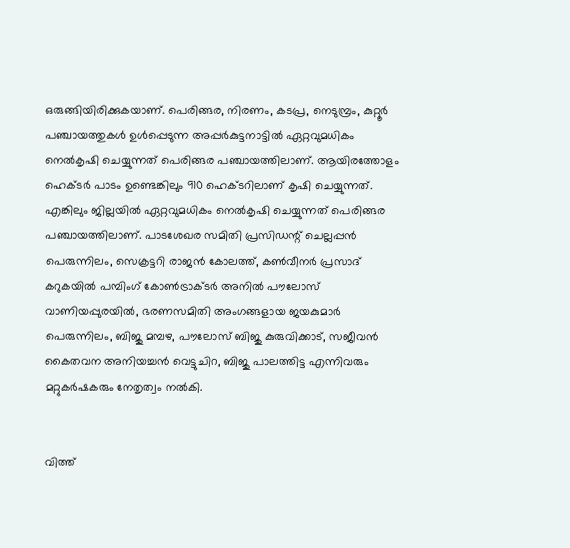ഒരുങ്ങിയിരിക്കുകയാണ്. പെരിങ്ങര, നിരണം, കടപ്ര, നെടുമ്പ്രം, കുറ്റൂർ പഞ്ചായത്തുകൾ ഉൾപ്പെടുന്ന അപ്പർകുട്ടനാട്ടിൽ ഏറ്റവുമധികം നെൽകൃഷി ചെയ്യുന്നത് പെരിങ്ങര പഞ്ചായത്തിലാണ്. ആയിരത്തോളം ഹെക്ടർ പാടം ഉണ്ടെങ്കിലും 910 ഹെക്ടറിലാണ് കൃഷി ചെയ്യുന്നത്. എങ്കിലും ജില്ലയിൽ ഏറ്റവുമധികം നെൽകൃഷി ചെയ്യുന്നത് പെരിങ്ങര പഞ്ചായത്തിലാണ്. പാടശേഖര സമിതി പ്രസിഡന്റ് ചെല്ലപ്പൻ പെരുന്നിലം, സെക്രട്ടറി രാജൻ കോലത്ത്, കൺവീനർ പ്രസാദ് കറുകയിൽ പമ്പിംഗ് കോൺട്രാക്ടർ അനിൽ പൗലോസ് വാണിയപ്പുരയിൽ, ഭരണസമിതി അംഗങ്ങളായ ജയകുമാർ പെരുന്നിലം, ബിജു മമ്പഴ, പൗലോസ് ബിജു കുരുവിക്കാട്, സജീവൻ കൈതവന അനിയച്ചൻ വെട്ടുചിറ, ബിജു പാലത്തിട്ട എന്നിവരും മറ്റുകർഷകരും നേതൃത്വം നൽകി.


വിത്ത്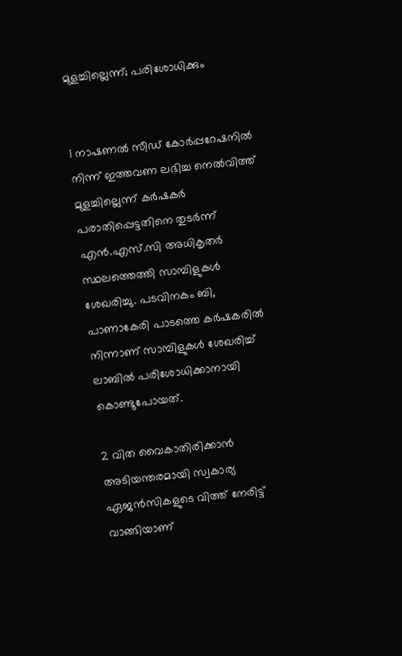മുളച്ചില്ലെന്ന്; പരിശോധിക്കും


1 നാഷണൽ സീഡ്‌ കോർപ്പറേഷനിൽ നിന്ന് ഇത്തവണ ലഭിച്ച നെൽവിത്ത് മുളച്ചില്ലെന്ന് കർഷകർ പരാതിപ്പെട്ടതിനെ തുടർന്ന് എൻ.എസ്.സി അധികൃതർ സ്ഥലത്തെത്തി സാമ്പിളുകൾ ശേഖരിച്ചു. പടവിനകം ബി, പാണാകേരി പാടത്തെ കർഷകരിൽ നിന്നാണ് സാമ്പിളുകൾ ശേഖരിച്ച് ലാബിൽ പരിശോധിക്കാനായി കൊണ്ടുപോയത്.

2 വിത വൈകാതിരിക്കാൻ അടിയന്തരമായി സ്വകാര്യ ഏജൻസികളുടെ വിത്ത് നേരിട്ട് വാങ്ങിയാണ്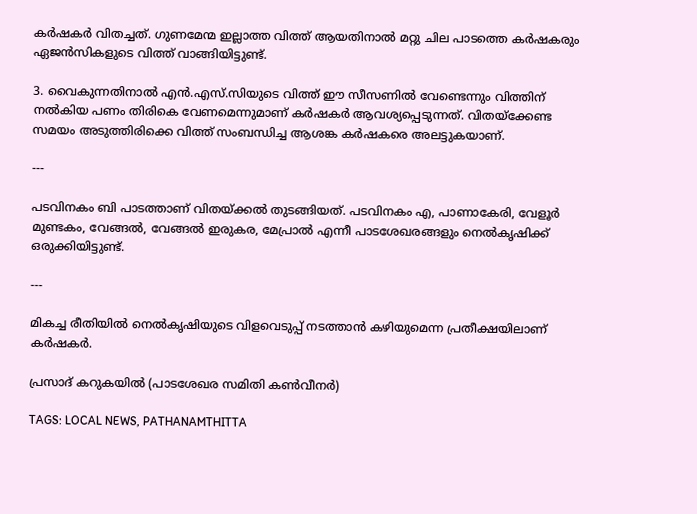കർഷകർ വിതച്ചത്. ഗുണമേന്മ ഇല്ലാത്ത വിത്ത് ആയതിനാൽ മറ്റു ചില പാടത്തെ കർഷകരും ഏജൻസികളുടെ വിത്ത് വാങ്ങിയിട്ടുണ്ട്.

3. വൈകുന്നതിനാൽ എൻ.എസ്.സിയുടെ വിത്ത് ഈ സീസണിൽ വേണ്ടെന്നും വിത്തിന് നൽകിയ പണം തിരികെ വേണമെന്നുമാണ് കർഷകർ ആവശ്യപ്പെടുന്നത്. വിതയ്ക്കേണ്ട സമയം അടുത്തിരിക്കെ വിത്ത് സംബന്ധിച്ച ആശങ്ക കർഷകരെ അലട്ടുകയാണ്.

---

പടവിനകം ബി പാടത്താണ് വിതയ്ക്കൽ തുടങ്ങിയത്. പടവിനകം എ, പാണാകേരി, വേളൂർ മുണ്ടകം, വേങ്ങൽ, വേങ്ങൽ ഇരുകര, മേപ്രാൽ എന്നീ പാടശേഖരങ്ങളും നെൽകൃഷിക്ക് ഒരുക്കിയിട്ടുണ്ട്.

---

മികച്ച രീതിയിൽ നെൽകൃഷിയുടെ വിളവെടുപ്പ് നടത്താൻ കഴിയുമെന്ന പ്രതീക്ഷയിലാണ് കർഷകർ.

പ്രസാദ് കറുകയിൽ (പാടശേഖര സമിതി കൺവീനർ)

TAGS: LOCAL NEWS, PATHANAMTHITTA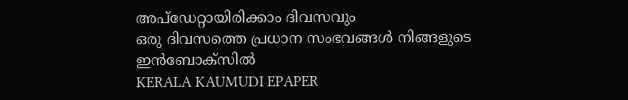അപ്ഡേറ്റായിരിക്കാം ദിവസവും
ഒരു ദിവസത്തെ പ്രധാന സംഭവങ്ങൾ നിങ്ങളുടെ ഇൻബോക്സിൽ
KERALA KAUMUDI EPAPER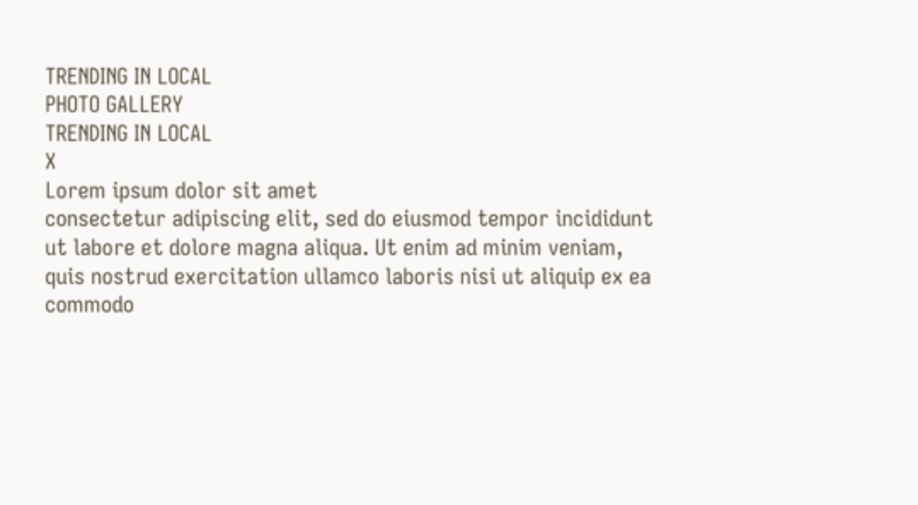TRENDING IN LOCAL
PHOTO GALLERY
TRENDING IN LOCAL
X
Lorem ipsum dolor sit amet
consectetur adipiscing elit, sed do eiusmod tempor incididunt ut labore et dolore magna aliqua. Ut enim ad minim veniam, quis nostrud exercitation ullamco laboris nisi ut aliquip ex ea commodo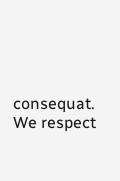consequat.
We respect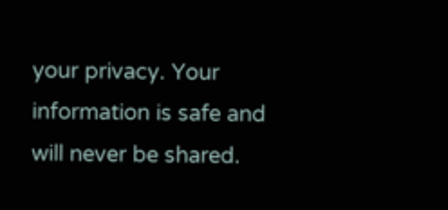your privacy. Your information is safe and will never be shared.